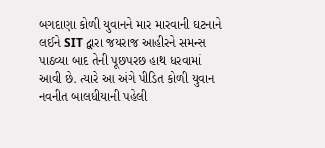બગદાણા કોળી યુવાનને માર મારવાની ઘટનાને લઈને SIT દ્વારા જયરાજ આહીરને સમન્સ પાઠવ્યા બાદ તેની પૂછપરછ હાથ ધરવામાં આવી છે. ત્યારે આ અંગે પીડિત કોળી યુવાન નવનીત બાલધીયાની પહેલી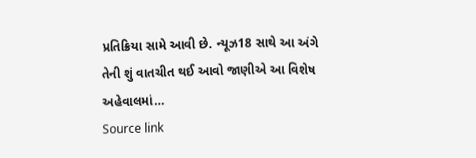પ્રતિક્રિયા સામે આવી છે. ન્યૂઝ18 સાથે આ અંગે તેની શું વાતચીત થઈ આવો જાણીએ આ વિશેષ અહેવાલમાં…
Source link